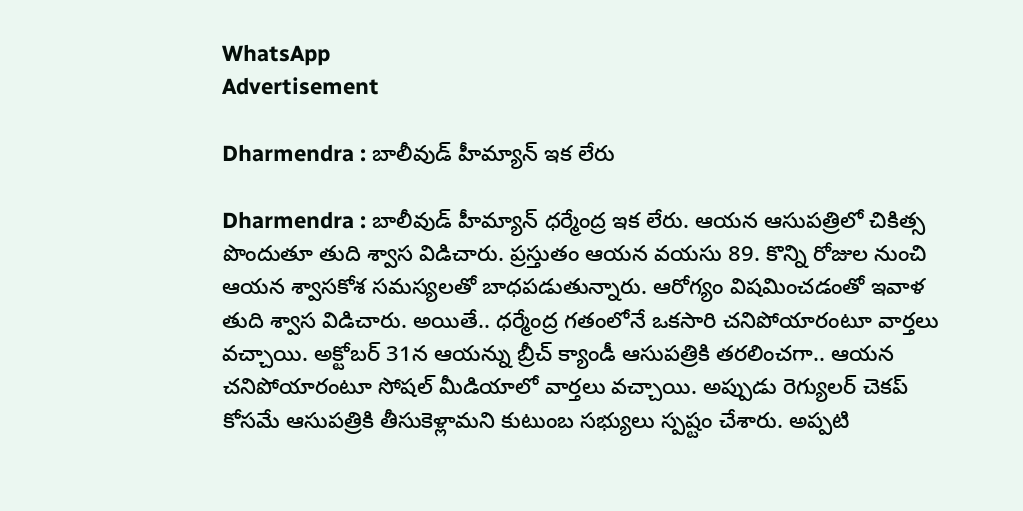WhatsApp
Advertisement

Dharmendra : బాలీవుడ్ హీమ్యాన్ ఇక లేరు

Dharmendra : బాలీవుడ్ హీమ్యాన్ ధర్మేంద్ర ఇక లేరు. ఆయన ఆసుపత్రిలో చికిత్స పొందుతూ తుది శ్వాస విడిచారు. ప్రస్తుతం ఆయన వయసు 89. కొన్ని రోజుల నుంచి ఆయన శ్వాసకోశ సమస్యలతో బాధపడుతున్నారు. ఆరోగ్యం విషమించడంతో ఇవాళ తుది శ్వాస విడిచారు. అయితే.. ధర్మేంద్ర గతంలోనే ఒకసారి చనిపోయారంటూ వార్తలు వచ్చాయి. అక్టోబర్ 31న ఆయన్ను బ్రీచ్ క్యాండీ ఆసుపత్రికి తరలించగా.. ఆయన చనిపోయారంటూ సోషల్ మీడియాలో వార్తలు వచ్చాయి. అప్పుడు రెగ్యులర్ చెకప్ కోసమే ఆసుపత్రికి తీసుకెళ్లామని కుటుంబ సభ్యులు స్పష్టం చేశారు. అప్పటి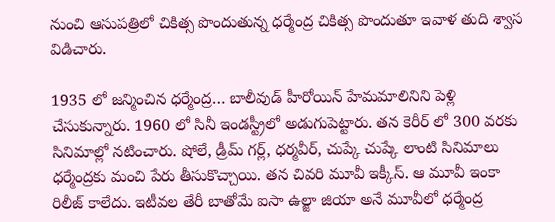నుంచి ఆసుపత్రిలో చికిత్స పొందుతున్న ధర్మేంద్ర చికిత్స పొందుతూ ఇవాళ తుది శ్వాస విడిచారు.

1935 లో జన్మించిన ధర్మేంద్ర… బాలీవుడ్ హీరోయిన్ హేమమాలినిని పెళ్లి చేసుకున్నారు. 1960 లో సినీ ఇండస్ట్రీలో అడుగుపెట్టారు. తన కెరీర్ లో 300 వరకు సినిమాల్లో నటించారు. షోలే, డ్రీమ్ గర్ల్, ధర్మవీర్, చుప్కే చుప్కే లాంటి సినిమాలు ధర్మేంద్రకు మంచి పేరు తీసుకొచ్చాయి. తన చివరి మూవీ ఇక్కీస్. ఆ మూవీ ఇంకా రిలీజ్ కాలేదు. ఇటీవల తేరీ బాతోమే ఐసా ఉల్జా జియా అనే మూవీలో ధర్మేంద్ర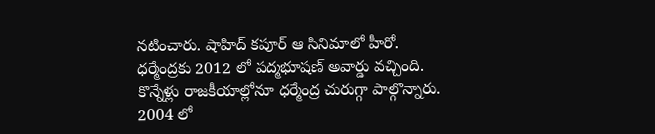నటించారు. షాహిద్ కపూర్ ఆ సినిమాలో హీరో. ధర్మేంద్రకు 2012 లో పద్మభూషణ్ అవార్డు వచ్చింది. కొన్నేళ్లు రాజకీయాల్లోనూ ధర్మేంద్ర చురుగ్గా పాల్గొన్నారు. 2004 లో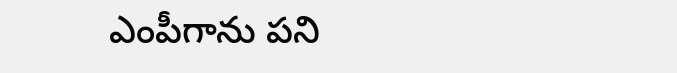ఎంపీగాను పని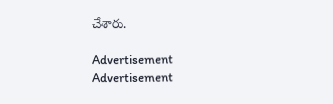చేశారు.

Advertisement
Advertisement